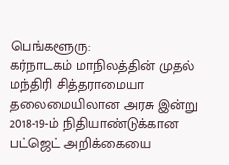பெங்களூரு:
கர்நாடகம் மாநிலத்தின் முதல் மந்திரி சித்தராமையா தலைமையிலான அரசு இன்று 2018-19-ம் நிதியாண்டுக்கான பட்ஜெட் அறிக்கையை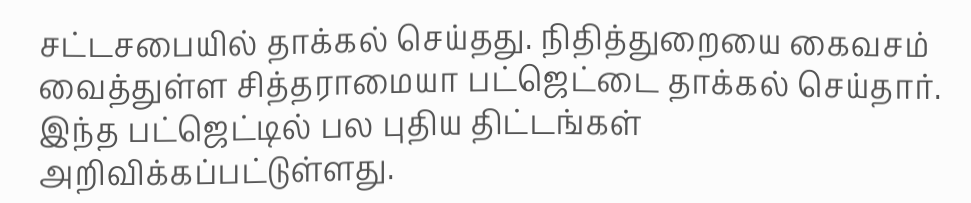சட்டசபையில் தாக்கல் செய்தது. நிதித்துறையை கைவசம் வைத்துள்ள சித்தராமையா பட்ஜெட்டை தாக்கல் செய்தார்.
இந்த பட்ஜெட்டில் பல புதிய திட்டங்கள் அறிவிக்கப்பட்டுள்ளது.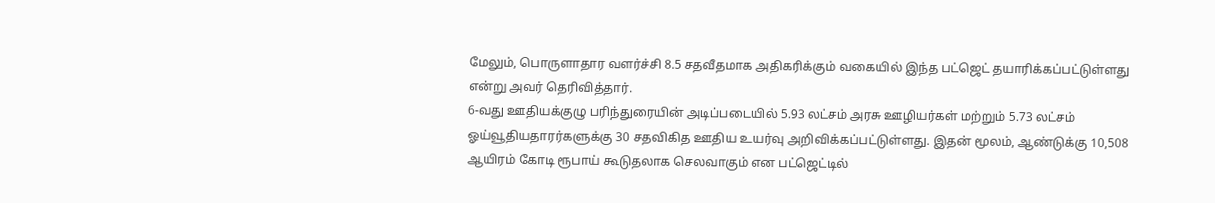மேலும், பொருளாதார வளர்ச்சி 8.5 சதவீதமாக அதிகரிக்கும் வகையில் இந்த பட்ஜெட் தயாரிக்கப்பட்டுள்ளது என்று அவர் தெரிவித்தார்.
6-வது ஊதியக்குழு பரிந்துரையின் அடிப்படையில் 5.93 லட்சம் அரசு ஊழியர்கள் மற்றும் 5.73 லட்சம் ஓய்வூதியதாரர்களுக்கு 30 சதவிகித ஊதிய உயர்வு அறிவிக்கப்பட்டுள்ளது. இதன் மூலம், ஆண்டுக்கு 10,508 ஆயிரம் கோடி ரூபாய் கூடுதலாக செலவாகும் என பட்ஜெட்டில்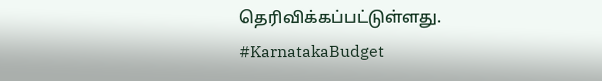தெரிவிக்கப்பட்டுள்ளது. #KarnatakaBudget